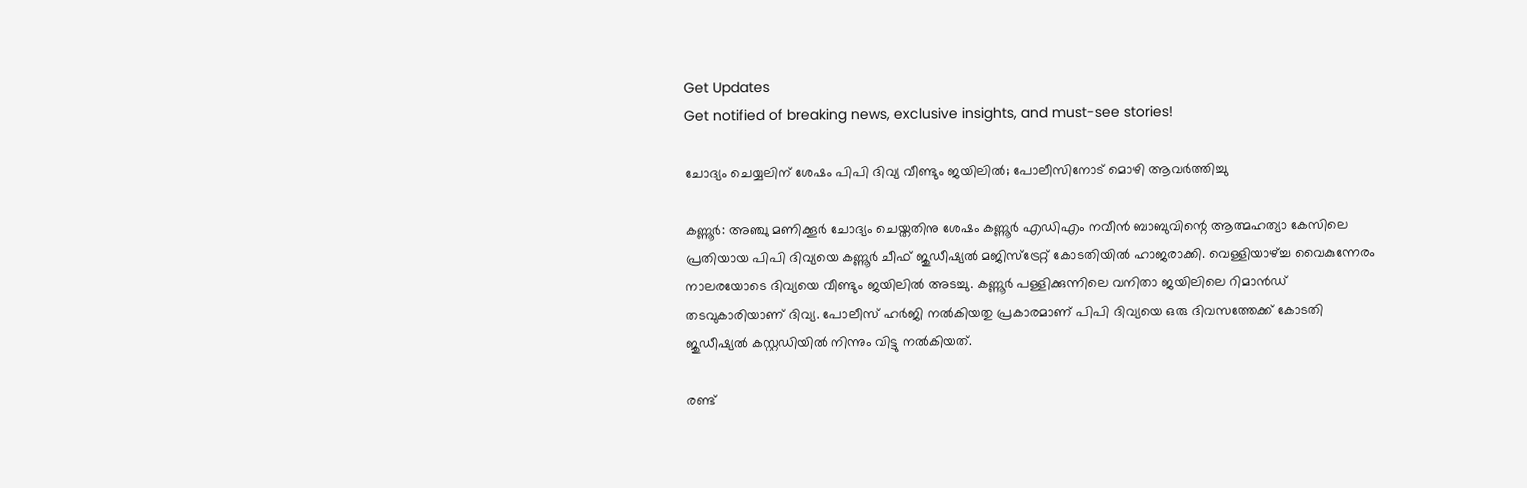Get Updates
Get notified of breaking news, exclusive insights, and must-see stories!

ചോദ്യം ചെയ്യലിന് ശേഷം പിപി ദിവ്യ വീണ്ടും ജയിലില്‍; പോലീസിനോട് മൊഴി ആവര്‍ത്തിച്ചു

കണ്ണൂര്‍: അഞ്ചു മണിക്കൂര്‍ ചോദ്യം ചെയ്തതിനു ശേഷം കണ്ണൂര്‍ എഡിഎം നവീന്‍ ബാബുവിന്റെ ആത്മഹത്യാ കേസിലെ പ്രതിയായ പിപി ദിവ്യയെ കണ്ണൂര്‍ ചീഫ് ജുഡീഷ്യല്‍ മജിസ്‌ട്രേറ്റ് കോടതിയില്‍ ഹാജരാക്കി. വെള്ളിയാഴ്ച്ച വൈകുന്നേരം നാലരയോടെ ദിവ്യയെ വീണ്ടും ജയിലില്‍ അടച്ചു. കണ്ണൂര്‍ പള്ളിക്കുന്നിലെ വനിതാ ജയിലിലെ റിമാന്‍ഡ് തടവുകാരിയാണ് ദിവ്യ. പോലീസ് ഹര്‍ജി നല്‍കിയതു പ്രകാരമാണ് പിപി ദിവ്യയെ ഒരു ദിവസത്തേക്ക് കോടതി ജുഡീഷ്യല്‍ കസ്റ്റഡിയില്‍ നിന്നും വിട്ടു നല്‍കിയത്.

രണ്ട്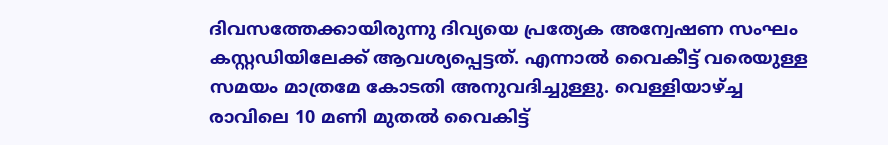ദിവസത്തേക്കായിരുന്നു ദിവ്യയെ പ്രത്യേക അന്വേഷണ സംഘം കസ്റ്റഡിയിലേക്ക് ആവശ്യപ്പെട്ടത്. എന്നാല്‍ വൈകീട്ട് വരെയുള്ള സമയം മാത്രമേ കോടതി അനുവദിച്ചുള്ളു. വെള്ളിയാഴ്ച്ച രാവിലെ 10 മണി മുതല്‍ വൈകിട്ട്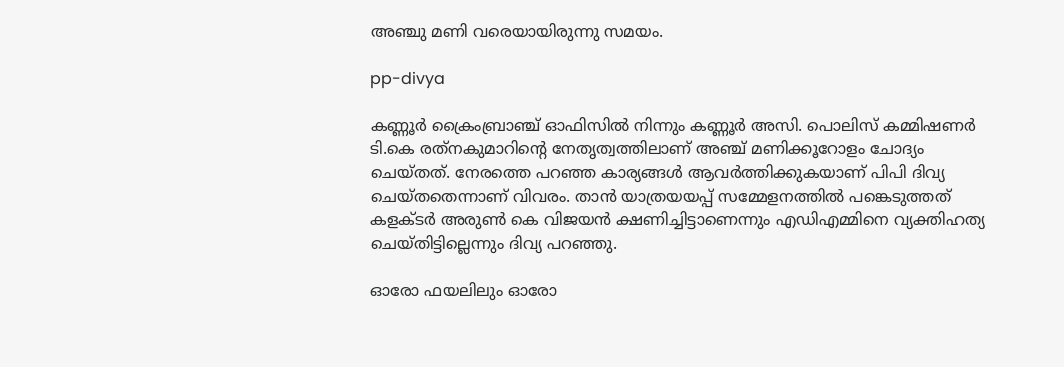അഞ്ചു മണി വരെയായിരുന്നു സമയം.

pp-divya

കണ്ണൂര്‍ ക്രൈംബ്രാഞ്ച് ഓഫിസില്‍ നിന്നും കണ്ണൂര്‍ അസി. പൊലിസ് കമ്മിഷണര്‍ ടി.കെ രത്‌നകുമാറിന്റെ നേതൃത്വത്തിലാണ് അഞ്ച് മണിക്കൂറോളം ചോദ്യം ചെയ്തത്. നേരത്തെ പറഞ്ഞ കാര്യങ്ങള്‍ ആവര്‍ത്തിക്കുകയാണ് പിപി ദിവ്യ ചെയ്തതെന്നാണ് വിവരം. താന്‍ യാത്രയയപ്പ് സമ്മേളനത്തില്‍ പങ്കെടുത്തത് കളക്ടര്‍ അരുണ്‍ കെ വിജയന്‍ ക്ഷണിച്ചിട്ടാണെന്നും എഡിഎമ്മിനെ വ്യക്തിഹത്യ ചെയ്തിട്ടില്ലെന്നും ദിവ്യ പറഞ്ഞു.

ഓരോ ഫയലിലും ഓരോ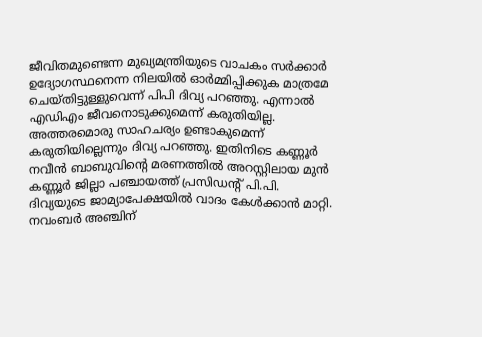ജീവിതമുണ്ടെന്ന മുഖ്യമന്ത്രിയുടെ വാചകം സര്‍ക്കാര്‍ ഉദ്യോഗസ്ഥനെന്ന നിലയില്‍ ഓര്‍മ്മിപ്പിക്കുക മാത്രമേ ചെയ്തിട്ടുള്ളുവെന്ന് പിപി ദിവ്യ പറഞ്ഞു. എന്നാല്‍ എഡിഎം ജീവനൊടുക്കുമെന്ന് കരുതിയില്ല. അത്തരമൊരു സാഹചര്യം ഉണ്ടാകുമെന്ന് കരുതിയില്ലെന്നും ദിവ്യ പറഞ്ഞു. ഇതിനിടെ കണ്ണൂര്‍ നവീന്‍ ബാബുവിന്റെ മരണത്തില്‍ അറസ്റ്റിലായ മുന്‍ കണ്ണൂര്‍ ജില്ലാ പഞ്ചായത്ത് പ്രസിഡന്റ് പി.പി. ദിവ്യയുടെ ജാമ്യാപേക്ഷയില്‍ വാദം കേള്‍ക്കാന്‍ മാറ്റി. നവംബര്‍ അഞ്ചിന്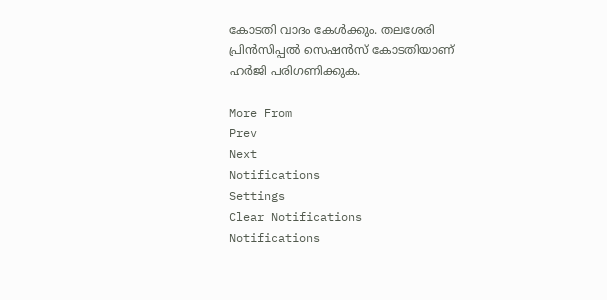കോടതി വാദം കേള്‍ക്കും. തലശേരി പ്രിന്‍സിപ്പല്‍ സെഷന്‍സ് കോടതിയാണ് ഹര്‍ജി പരിഗണിക്കുക.

More From
Prev
Next
Notifications
Settings
Clear Notifications
Notifications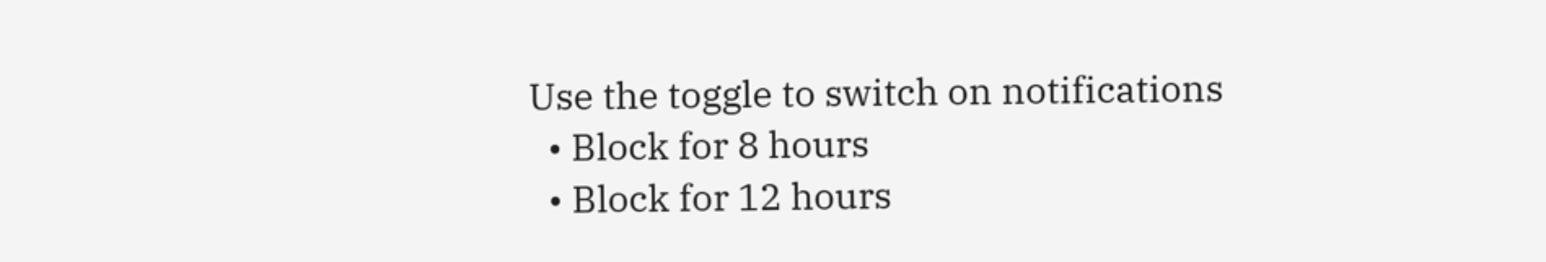Use the toggle to switch on notifications
  • Block for 8 hours
  • Block for 12 hours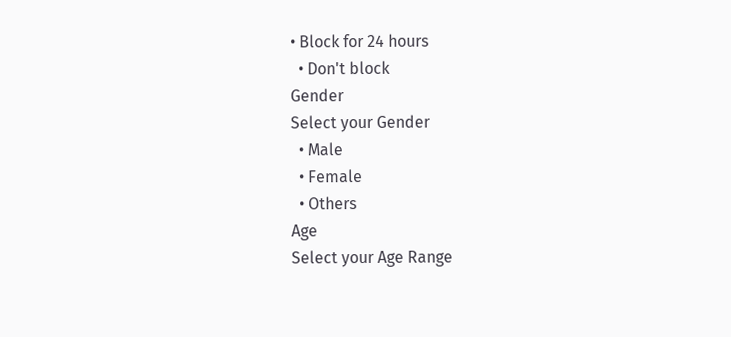• Block for 24 hours
  • Don't block
Gender
Select your Gender
  • Male
  • Female
  • Others
Age
Select your Age Range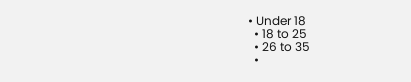• Under 18
  • 18 to 25
  • 26 to 35
  •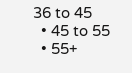36 to 45
  • 45 to 55
  • 55+